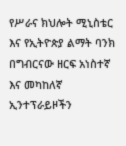የሥራና ክህሎት ሚኒስቴር እና የኢትዮጵያ ልማት ባንክ በግብርናው ዘርፍ አነስተኛ እና መካከለኛ ኢንተፕራይዞችን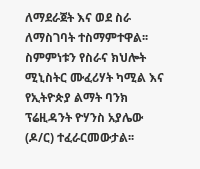ለማደራጀት እና ወደ ስራ ለማስገባት ተስማምተዋል፡፡ ስምምነቱን የስራና ክህሎት ሚኒስትር ሙፈሪሃት ካሚል እና የኢትዮጵያ ልማት ባንክ ፕሬዚዳንት ዮሃንስ አያሌው (ዶ/ር) ተፈራርመውታል፡፡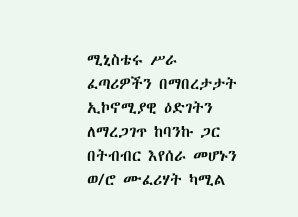ሚኒስቴሩ ሥራ ፈጣሪዎችን በማበረታታት ኢኮኖሚያዊ ዕድገትን ለማረጋገጥ ከባንኩ ጋር በትብብር እየሰራ መሆኑን ወ/ሮ ሙፈሪሃት ካሚል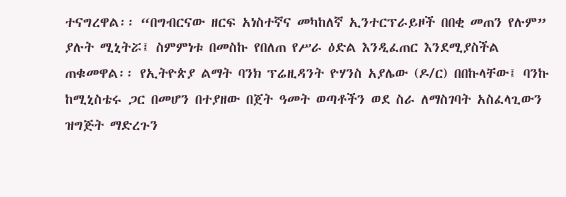ተናግረዋል፡፡ “በግብርናው ዘርፍ አነስተኛና መካከለኛ ኢንተርፕራይዞች በበቂ መጠን የሉም” ያሉት ሚኒትሯ፤ ስምምነቱ በመስኩ የበለጠ የሥራ ዕድል እንዲፈጠር እንደሚያስችል ጠቁመዋል፡፡ የኢትዮጵያ ልማት ባንክ ፕሬዚዳንት ዮሃንስ አያሌው (ዶ/ር) በበኩላቸው፤ ባንኩ ከሚኒስቴሩ ጋር በመሆን በተያዘው በጀት ዓመት ወጣቶችን ወደ ስራ ለማስገባት አስፈላጊውን ዝግጅት ማድረጉን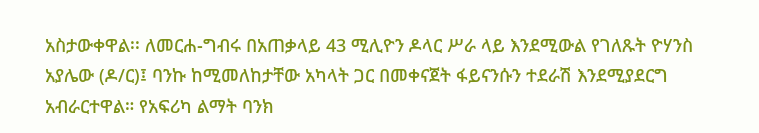አስታውቀዋል፡፡ ለመርሐ-ግብሩ በአጠቃላይ 43 ሚሊዮን ዶላር ሥራ ላይ እንደሚውል የገለጹት ዮሃንስ አያሌው (ዶ/ር)፤ ባንኩ ከሚመለከታቸው አካላት ጋር በመቀናጀት ፋይናንሱን ተደራሽ እንደሚያደርግ አብራርተዋል። የአፍሪካ ልማት ባንክ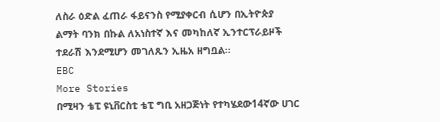ለስራ ዕድል ፈጠራ ፋይናንስ የሚያቀርብ ሲሆን በኢትዮጵያ ልማት ባንክ በኩል ለአነስተኛ እና መካከለኛ ኢንተርፕራይዞች ተደራሽ እንደሚሆን መገለጹን ኢዜአ ዘግቧል፡፡
EBC
More Stories
በሚዛን ቴፒ ዩኒቨርስቲ ቴፒ ግቢ አዘጋጅነት የተካሄደው14ኛው ሀገር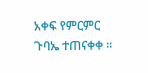አቀፍ የምርምር ጉባኤ ተጠናቀቀ ።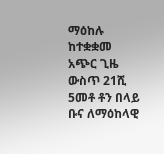ማዕከሉ ከተቋቋመ አጭር ጊዜ ውስጥ 21ሺ 5መቶ ቶን በላይ ቡና ለማዕከላዊ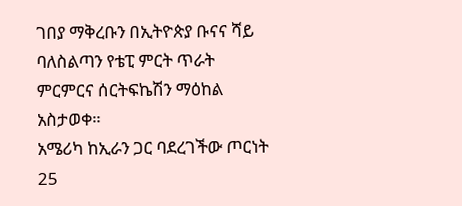ገበያ ማቅረቡን በኢትዮጵያ ቡናና ሻይ ባለስልጣን የቴፒ ምርት ጥራት ምርምርና ሰርትፍኬሽን ማዕከል አስታወቀ።
አሜሪካ ከኢራን ጋር ባደረገችው ጦርነት 25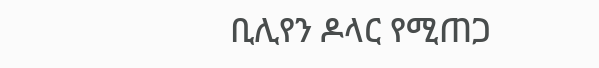ቢሊየን ዶላር የሚጠጋ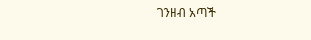ገንዘብ አጣች